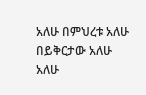አለሁ በምህረቱ አለሁ በይቅርታው አለሁ አለሁ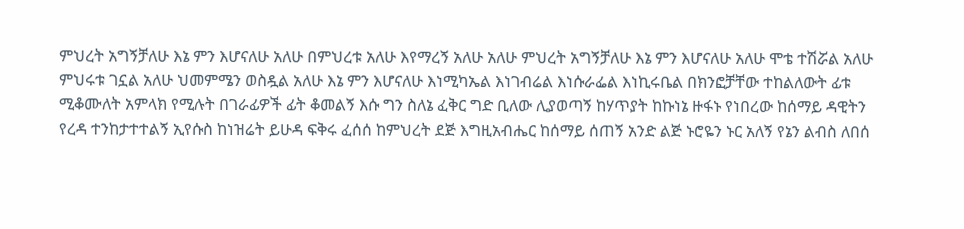ምህረት አግኝቻለሁ እኔ ምን እሆናለሁ አለሁ በምህረቱ አለሁ እየማረኝ አለሁ አለሁ ምህረት አግኝቻለሁ እኔ ምን እሆናለሁ አለሁ ሞቴ ተሽሯል አለሁ ምህሩቱ ገኗል አለሁ ህመምሜን ወስዷል አለሁ እኔ ምን እሆናለሁ እነሚካኤል እነገብሬል እነሱራፌል እነኪሩቤል በክንፎቻቸው ተከልለውት ፊቱ ሚቆሙለት አምላክ የሚሉት በገራፊዎች ፊት ቆመልኝ እሱ ግን ስለኔ ፈቅር ግድ ቢለው ሊያወጣኝ ከሃጥያት ከኩነኔ ዙፋኑ የነበረው ከሰማይ ዳዊትን የረዳ ተንከታተተልኝ ኢየሱስ ከነዝሬት ይሁዳ ፍቅሩ ፈሰሰ ከምህረት ደጅ እግዚአብሔር ከሰማይ ሰጠኝ አንድ ልጅ ኑሮዬን ኑር አለኝ የኔን ልብስ ለበሰ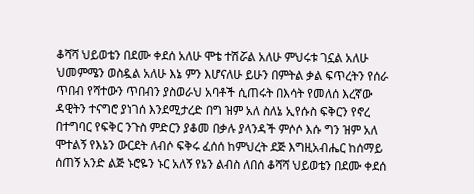ቆሻሻ ህይወቴን በደሙ ቀደሰ አለሁ ሞቴ ተሽሯል አለሁ ምህሩቱ ገኗል አለሁ ህመምሜን ወስዷል አለሁ እኔ ምን እሆናለሁ ይሁን በምትል ቃል ፍጥረትን የሰራ ጥበብ የሻተውን ጥበብን ያስወራህ አባቶች ሲጠሩት በእሳት የመለሰ እረኛው ዳዊትን ተናግሮ ያነገሰ እንደሚታረድ በግ ዝም አለ ስለኔ ኢየሱስ ፍቅርን የኖረ በተግባር የፍቅር ንጉስ ምድርን ያቆመ በቃሉ ያላንዳች ምሶሶ እሱ ግን ዝም አለ ሞተልኝ የእኔን ውርደት ለብሶ ፍቅሩ ፈሰሰ ከምህረት ደጅ እግዚአብሔር ከሰማይ ሰጠኝ አንድ ልጅ ኑሮዬን ኑር አለኝ የኔን ልብስ ለበሰ ቆሻሻ ህይወቴን በደሙ ቀደሰ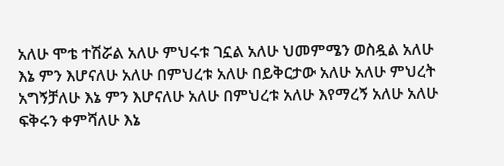አለሁ ሞቴ ተሽሯል አለሁ ምህሩቱ ገኗል አለሁ ህመምሜን ወስዷል አለሁ እኔ ምን እሆናለሁ አለሁ በምህረቱ አለሁ በይቅርታው አለሁ አለሁ ምህረት አግኝቻለሁ እኔ ምን እሆናለሁ አለሁ በምህረቱ አለሁ እየማረኝ አለሁ አለሁ ፍቅሩን ቀምሻለሁ እኔ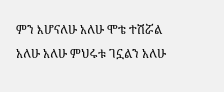ምን እሆናለሁ አለሁ ሞቴ ተሽሯል አለሁ አለሁ ምህሩቱ ገኗልን አለሁ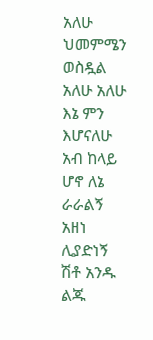አለሁ ህመምሜን ወስዷል አለሁ አለሁ እኔ ምን እሆናለሁ አብ ከላይ ሆኖ ለኔ ራራልኝ አዘነ ሊያድነኝ ሽቶ አንዱ ልጁ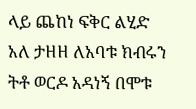ላይ ጨከነ ፍቅር ልሂድ አለ ታዘዘ ለአባቱ ክብሩን ትቶ ወርዶ አዳነኝ በሞቱ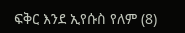ፍቅር እንደ ኢየሱስ የለም (8)